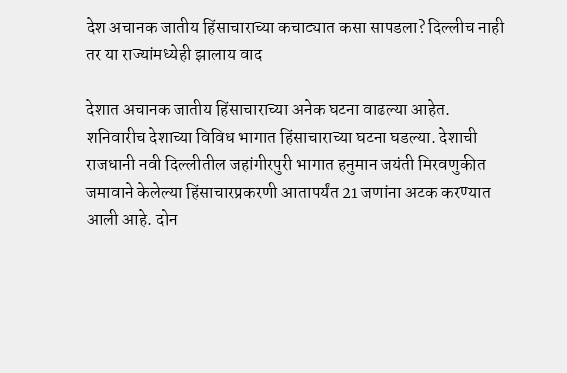देश अचानक जातीय हिंसाचाराच्या कचाट्यात कसा सापडला? दिल्लीच नाही तर या राज्यांमध्येही झालाय वाद

देशात अचानक जातीय हिंसाचाराच्या अनेक घटना वाढल्या आहेत. शनिवारीच देशाच्या विविध भागात हिंसाचाराच्या घटना घडल्या. देशाची राजधानी नवी दिल्लीतील जहांगीरपुरी भागात हनुमान जयंती मिरवणुकीत जमावाने केलेल्या हिंसाचारप्रकरणी आतापर्यंत 21 जणांना अटक करण्यात आली आहे. दोन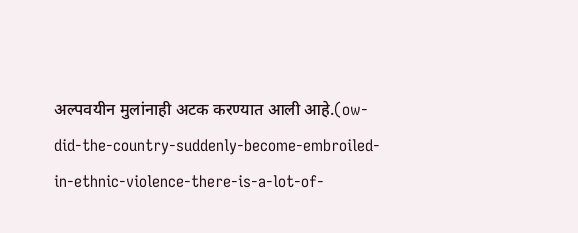अल्पवयीन मुलांनाही अटक करण्यात आली आहे.(ow-did-the-country-suddenly-become-embroiled-in-ethnic-violence-there-is-a-lot-of-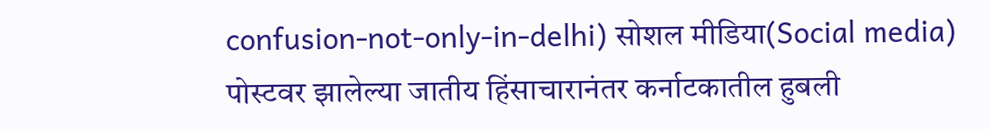confusion-not-only-in-delhi) सोशल मीडिया(Social media) पोस्टवर झालेल्या जातीय हिंसाचारानंतर कर्नाटकातील हुबली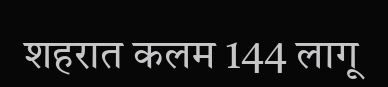शहरात कलम 144 लागू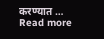करण्यात … Read more